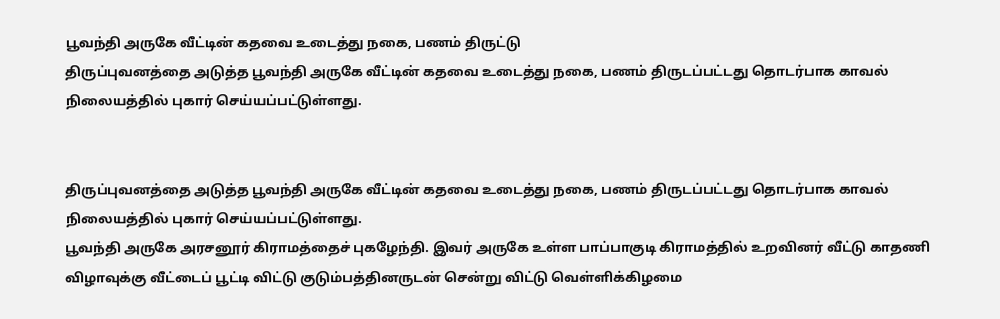பூவந்தி அருகே வீட்டின் கதவை உடைத்து நகை, பணம் திருட்டு
திருப்புவனத்தை அடுத்த பூவந்தி அருகே வீட்டின் கதவை உடைத்து நகை, பணம் திருடப்பட்டது தொடர்பாக காவல் நிலையத்தில் புகார் செய்யப்பட்டுள்ளது.


திருப்புவனத்தை அடுத்த பூவந்தி அருகே வீட்டின் கதவை உடைத்து நகை, பணம் திருடப்பட்டது தொடர்பாக காவல் நிலையத்தில் புகார் செய்யப்பட்டுள்ளது.
பூவந்தி அருகே அரசனூர் கிராமத்தைச் புகழேந்தி. இவர் அருகே உள்ள பாப்பாகுடி கிராமத்தில் உறவினர் வீட்டு காதணி விழாவுக்கு வீட்டைப் பூட்டி விட்டு குடும்பத்தினருடன் சென்று விட்டு வெள்ளிக்கிழமை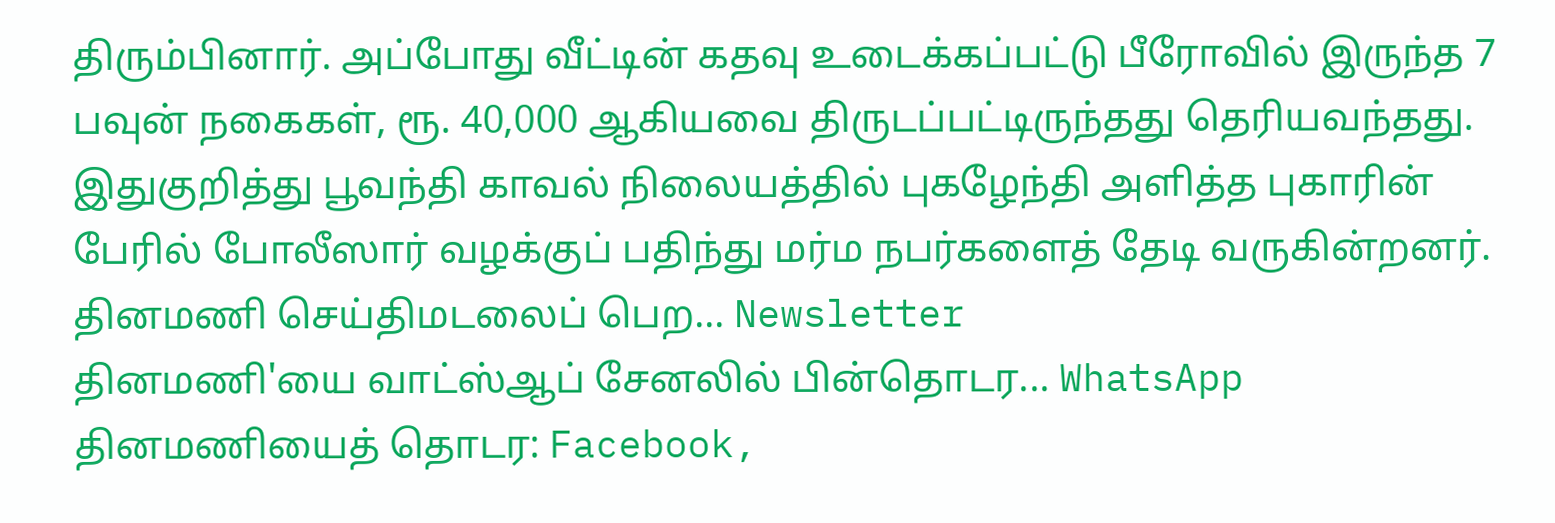திரும்பினார். அப்போது வீட்டின் கதவு உடைக்கப்பட்டு பீரோவில் இருந்த 7 பவுன் நகைகள், ரூ. 40,000 ஆகியவை திருடப்பட்டிருந்தது தெரியவந்தது. இதுகுறித்து பூவந்தி காவல் நிலையத்தில் புகழேந்தி அளித்த புகாரின் பேரில் போலீஸார் வழக்குப் பதிந்து மர்ம நபர்களைத் தேடி வருகின்றனர்.
தினமணி செய்திமடலைப் பெற... Newsletter
தினமணி'யை வாட்ஸ்ஆப் சேனலில் பின்தொடர... WhatsApp
தினமணியைத் தொடர: Facebook,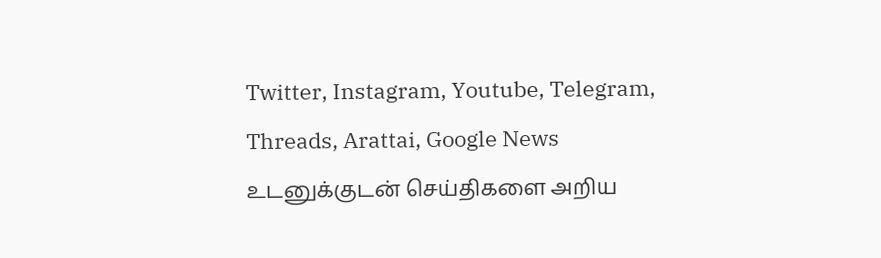Twitter, Instagram, Youtube, Telegram, Threads, Arattai, Google News
உடனுக்குடன் செய்திகளை அறிய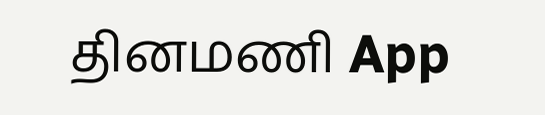தினமணி App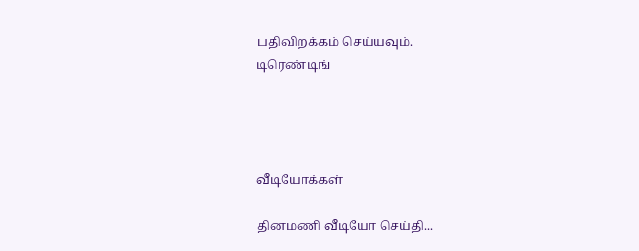பதிவிறக்கம் செய்யவும்.
டிரெண்டிங்




வீடியோக்கள்

தினமணி வீடியோ செய்தி...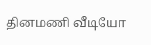தினமணி வீடியோ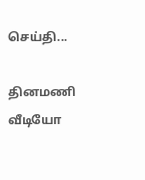செய்தி...

தினமணி வீடியோ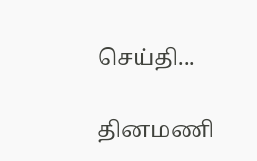செய்தி...

தினமணி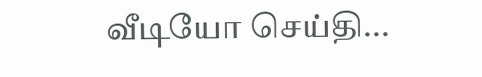வீடியோ செய்தி...